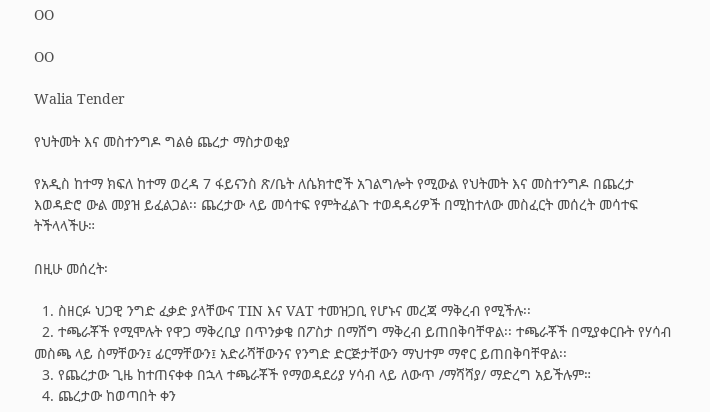OO

OO

Walia Tender

የህትመት እና መስተንግዶ ግልፅ ጨረታ ማስታወቂያ

የአዲስ ከተማ ክፍለ ከተማ ወረዳ 7 ፋይናንስ ጽ/ቤት ለሴክተሮች አገልግሎት የሚውል የህትመት እና መስተንግዶ በጨረታ እወዳድሮ ውል መያዝ ይፈልጋል፡፡ ጨረታው ላይ መሳተፍ የምትፈልጉ ተወዳዳሪዎች በሚከተለው መስፈርት መሰረት መሳተፍ ትችላላችሁ።

በዚሁ መሰረት፡

  1. ስዘርፉ ህጋዊ ንግድ ፈቃድ ያላቸውና TIN እና VAT ተመዝጋቢ የሆኑና መረጃ ማቅረብ የሚችሉ፡፡
  2. ተጫራቾች የሚሞሉት የዋጋ ማቅረቢያ በጥንቃቄ በፖስታ በማሸግ ማቅረብ ይጠበቅባቸዋል፡፡ ተጫራቾች በሚያቀርቡት የሃሳብ መስጫ ላይ ስማቸውን፤ ፊርማቸውን፤ አድራሻቸውንና የንግድ ድርጅታቸውን ማህተም ማኖር ይጠበቅባቸዋል፡፡
  3. የጨረታው ጊዜ ከተጠናቀቀ በኋላ ተጫራቾች የማወዳደሪያ ሃሳብ ላይ ለውጥ /ማሻሻያ/ ማድረግ አይችሉም።
  4. ጨረታው ከወጣበት ቀን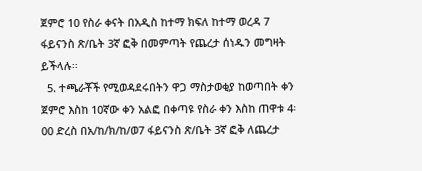ጀምሮ 10 የስራ ቀናት በአዲስ ከተማ ክፍለ ከተማ ወረዳ 7 ፋይናንስ ጽ/ቤት 3ኛ ፎቅ በመምጣት የጨረታ ሰነዱን መግዛት ይችላሉ፡፡
  5. ተጫራቾች የሚወዳደሩበትን ዋጋ ማስታወቂያ ከወጣበት ቀን ጀምሮ እስከ 10ኛው ቀን አልፎ በቀጣዩ የስራ ቀን እስከ ጠዋቱ 4፡00 ድረስ በአ/ከ/ክ/ከ/ወ7 ፋይናንስ ጽ/ቤት 3ኛ ፎቅ ለጨረታ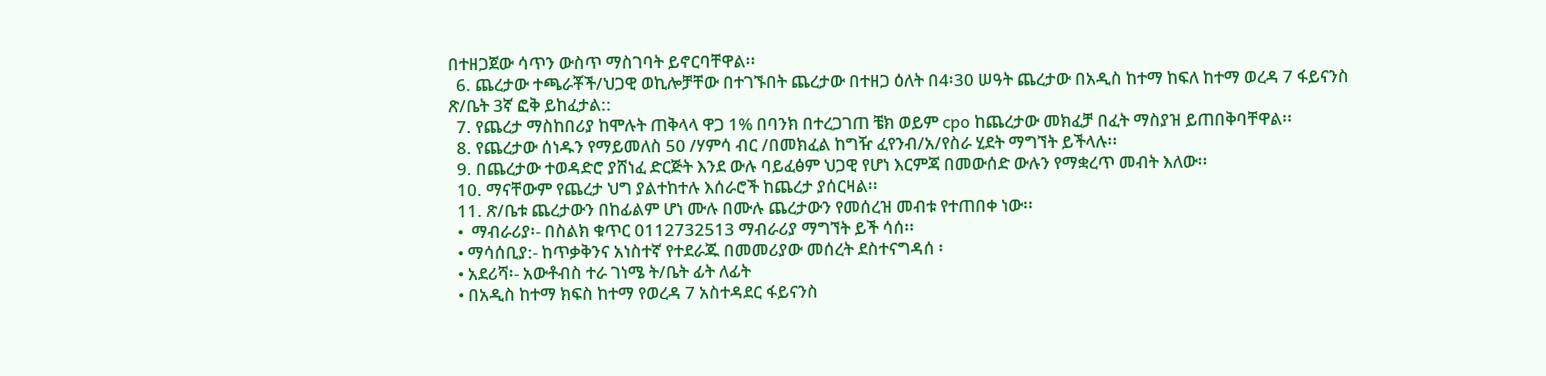በተዘጋጀው ሳጥን ውስጥ ማስገባት ይኖርባቸዋል፡፡
  6. ጨረታው ተጫራቾች/ህጋዊ ወኪሎቻቸው በተገኙበት ጨረታው በተዘጋ ዕለት በ4፡30 ሠዓት ጨረታው በአዲስ ከተማ ከፍለ ከተማ ወረዳ 7 ፋይናንስ ጽ/ቤት 3ኛ ፎቅ ይከፈታል::
  7. የጨረታ ማስከበሪያ ከሞሉት ጠቅላላ ዋጋ 1% በባንክ በተረጋገጠ ቼክ ወይም cpo ከጨረታው መክፈቻ በፈት ማስያዝ ይጠበቅባቸዋል፡፡
  8. የጨረታው ሰነዱን የማይመለስ 50 /ሃምሳ ብር /በመክፈል ከግዥ ፈየንብ/አ/የስራ ሂደት ማግኘት ይችላሉ፡፡
  9. በጨረታው ተወዳድሮ ያሸነፈ ድርጅት እንደ ውሉ ባይፈፅም ህጋዊ የሆነ እርምጃ በመውሰድ ውሉን የማቋረጥ መብት እለው፡፡
  10. ማናቸውም የጨረታ ህግ ያልተከተሉ እሰራሮች ከጨረታ ያሰርዛል፡፡
  11. ጽ/ቤቱ ጨረታውን በከፊልም ሆነ ሙሉ በሙሉ ጨረታውን የመሰረዝ መብቱ የተጠበቀ ነው፡፡
  •  ማብራሪያ፡- በስልክ ቁጥር 0112732513 ማብራሪያ ማግኘት ይች ሳሰ፡፡
  • ማሳሰቢያ:- ከጥቃቅንና አነስተኛ የተደራጁ በመመሪያው መሰረት ደስተናግዳሰ ፡
  • አደሪሻ፡- አውቶብስ ተራ ገነሜ ት/ቤት ፊት ለፊት
  • በአዲስ ከተማ ክፍስ ከተማ የወረዳ 7 አስተዳደር ፋይናንስ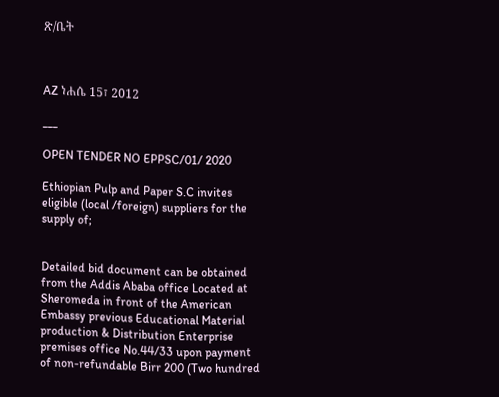ጽ/ቤት



AZ ነሐሴ 15፣ 2012

___

OPEN TENDER NO EPPSC/01/ 2020

Ethiopian Pulp and Paper S.C invites eligible (local /foreign) suppliers for the supply of;


Detailed bid document can be obtained from the Addis Ababa office Located at Sheromeda in front of the American Embassy previous Educational Material production & Distribution Enterprise premises office No.44/33 upon payment of non-refundable Birr 200 (Two hundred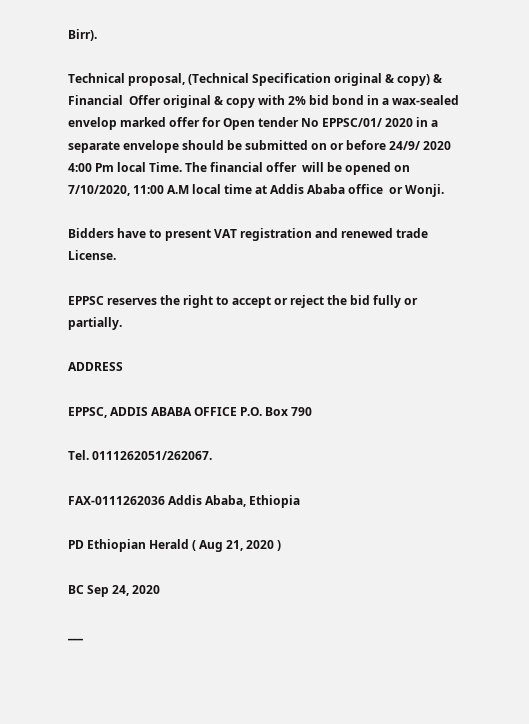Birr).

Technical proposal, (Technical Specification original & copy) & Financial  Offer original & copy with 2% bid bond in a wax-sealed envelop marked offer for Open tender No EPPSC/01/ 2020 in a separate envelope should be submitted on or before 24/9/ 2020 4:00 Pm local Time. The financial offer  will be opened on 7/10/2020, 11:00 A.M local time at Addis Ababa office  or Wonji.

Bidders have to present VAT registration and renewed trade License.

EPPSC reserves the right to accept or reject the bid fully or partially.

ADDRESS

EPPSC, ADDIS ABABA OFFICE P.O. Box 790

Tel. 0111262051/262067.

FAX-0111262036 Addis Ababa, Ethiopia

PD Ethiopian Herald ( Aug 21, 2020 )

BC Sep 24, 2020

___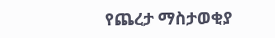የጨረታ ማስታወቂያ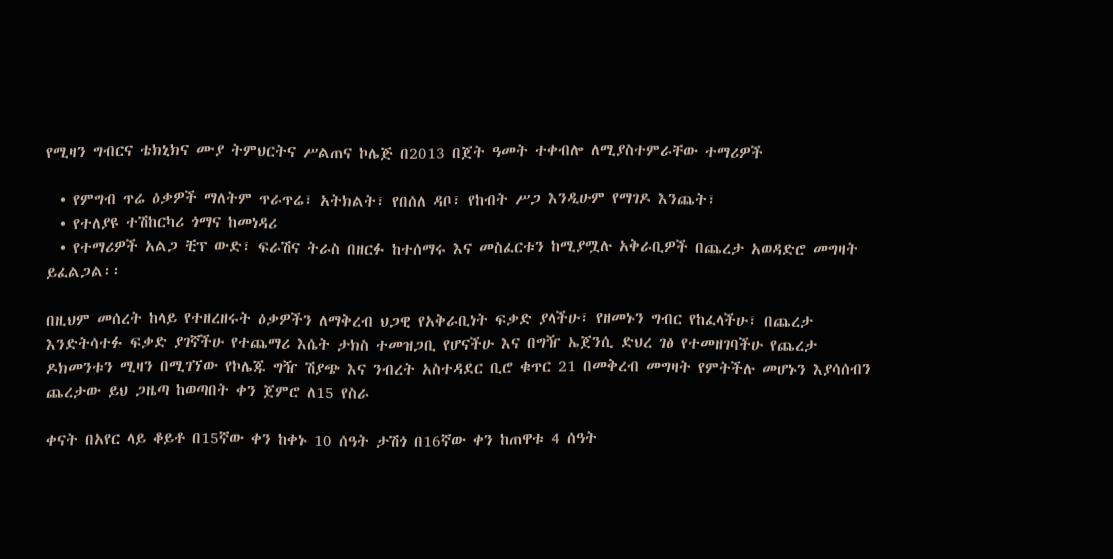የሚዛን ግብርና ቴክኒክና ሙያ ትምህርትና ሥልጠና ኮሌጅ በ2013 በጀት ዓመት ተቀብሎ ለሚያስተምራቸው ተማሪዎች

  • የምግብ ጥሬ ዕቃዎች ማለትም ጥራጥሬ፣ አትክልት፣ የበሰለ ዳቦ፣ የከብት ሥጋ እንዲሁም የማገዶ እንጨት፣
  • የተለያዩ ተሽከርካሪ ጎማና ከመነዳሪ
  • የተማሪዎች አልጋ ቺፕ ውድ፣ ፍራሽና ትራስ በዘርፉ ከተሰማሩ እና መስፈርቱን ከሚያሟሉ አቅራቢዎች በጨረታ አወዳድሮ መግዛት ይፈልጋል፡፡

በዚህም መሰረት ከላይ የተዘረዘሩት ዕቃዎችን ለማቅረብ ህጋዊ የአቅራቢነት ፍቃድ ያላችሁ፣ የዘመኑን ግብር የከፈላችሁ፣ በጨረታ እንድትሳተፉ ፍቃድ ያገኛችሁ የተጨማሪ እሴት ታክስ ተመዝጋቢ የሆናችሁ እና በግዥ ኤጀንሲ ድህረ ገፅ የተመዘገባችሁ የጨረታ ዶክመንቱን ሚዛን በሚገኘው የኮሌጁ ግዥ ሽያጭ እና ንብረት አስተዳደር ቢሮ ቁጥር 21 በመቅረብ መግዛት የምትችሉ መሆኑን እያሳሰብን ጨረታው ይህ ጋዜጣ ከወጣበት ቀን ጀምሮ ለ15 የስራ

ቀናት በአየር ላይ ቆይቶ በ15ኛው ቀን ከቀኑ 10 ሰዓት ታሽጎ በ16ኛው ቀን ከጠዋቱ 4 ሰዓት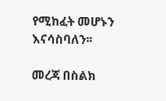የሚከፈት መሆኑን እናሳስባለን፡፡

መረጃ በስልክ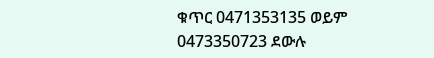ቁጥር 0471353135 ወይም 0473350723 ደውሉ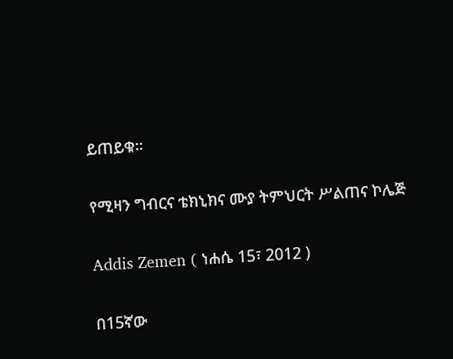ይጠይቁ፡፡

የሚዛን ግብርና ቴክኒክና ሙያ ትምህርት ሥልጠና ኮሌጅ

Addis Zemen ( ነሐሴ 15፣ 2012 )

በ15ኛው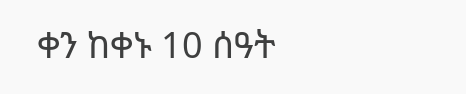ቀን ከቀኑ 10 ሰዓት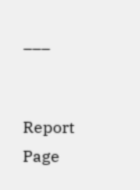___


Report Page